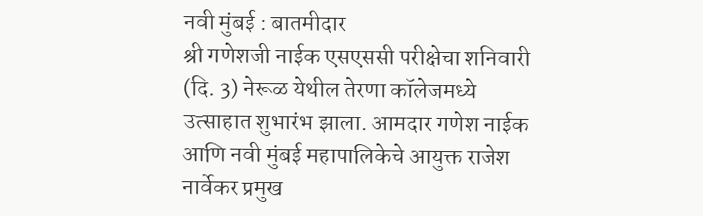नवी मुंबई : बातमीदार
श्री गणेशजी नाईक एसएससी परीक्षेचा शनिवारी (दि. 3) नेरूळ येथील तेरणा कॉलेजमध्ये उत्साहात शुभारंभ झाला. आमदार गणेश नाईक आणि नवी मुंबई महापालिकेचे आयुक्त राजेश नार्वेकर प्रमुख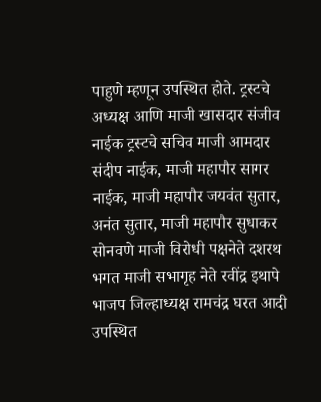पाहुणे म्हणून उपस्थित होते. ट्रस्टचे अध्यक्ष आणि माजी खासदार संजीव नाईक ट्रस्टचे सचिव माजी आमदार संदीप नाईक, माजी महापौर सागर नाईक, माजी महापौर जयवंत सुतार, अनंत सुतार, माजी महापौर सुधाकर सोनवणे माजी विरोधी पक्षनेते दशरथ भगत माजी सभागृह नेते रवींद्र इथापे भाजप जिल्हाध्यक्ष रामचंद्र घरत आदी उपस्थित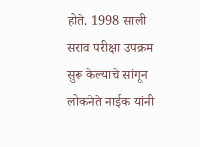होते. 1998 साली सराव परीक्षा उपक्रम सुरू केल्याचे सांगून लोकनेते नाईक यांनी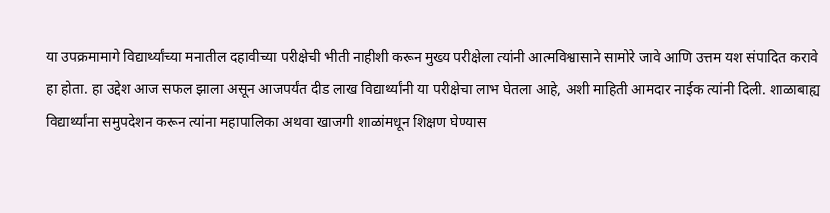या उपक्रमामागे विद्यार्थ्यांच्या मनातील दहावीच्या परीक्षेची भीती नाहीशी करून मुख्य परीक्षेला त्यांनी आत्मविश्वासाने सामोरे जावे आणि उत्तम यश संपादित करावे हा होता. हा उद्देश आज सफल झाला असून आजपर्यंत दीड लाख विद्यार्थ्यांनी या परीक्षेचा लाभ घेतला आहे, अशी माहिती आमदार नाईक त्यांनी दिली. शाळाबाह्य विद्यार्थ्यांना समुपदेशन करून त्यांना महापालिका अथवा खाजगी शाळांमधून शिक्षण घेण्यास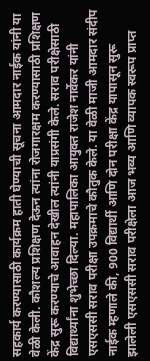सहकार्य करण्यासाठी कार्यक्रम हाती घेण्याची सूचना आमदार नाईक यांनी या वेळी केली. कौशल्य प्रशिक्षण देऊन त्यांना रोजगारक्षम करण्यासाठी प्रशिक्षण केंद्र सुरू करण्याचे आवाहन देखील त्यांनी याप्रसंगी केले. सराव परीक्षेसाठी विद्यार्थ्यांना शुभेच्छा दिल्या. महापालिका आयुक्त राजेश नार्वेकर यांनी एसएससी सराव परीक्षा उपक्रमाचे कौतुक केले. या वेळी माजी आमदार संदीप नाईक म्हणाले की, 900 विद्यार्थी आणि दोन परीक्षा केंद्र यापासून सुरू झालेली एसएससी सराव परीक्षेला आज भव्य आणि व्यापक स्वरूप प्राप्त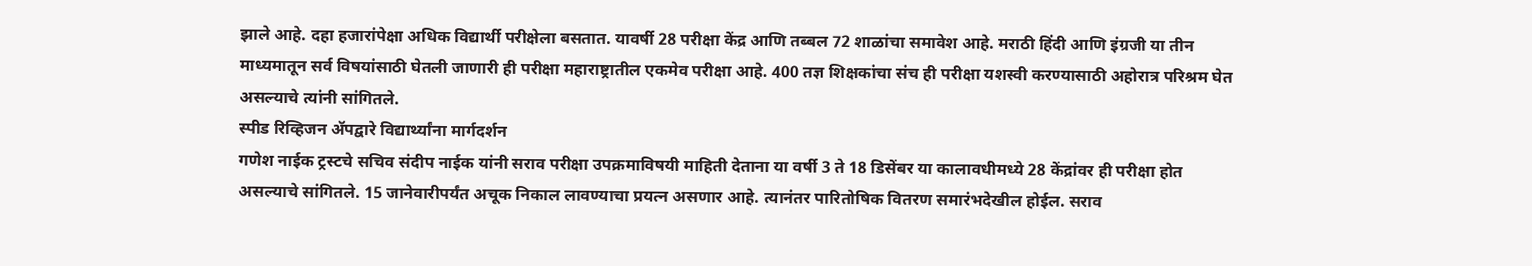झाले आहे. दहा हजारांपेक्षा अधिक विद्यार्थी परीक्षेला बसतात. यावर्षी 28 परीक्षा केंद्र आणि तब्बल 72 शाळांचा समावेश आहे. मराठी हिंदी आणि इंग्रजी या तीन माध्यमातून सर्व विषयांसाठी घेतली जाणारी ही परीक्षा महाराष्ट्रातील एकमेव परीक्षा आहे. 400 तज्ञ शिक्षकांचा संच ही परीक्षा यशस्वी करण्यासाठी अहोरात्र परिश्रम घेत असल्याचे त्यांनी सांगितले.
स्पीड रिव्हिजन ॲपद्वारे विद्यार्थ्यांना मार्गदर्शन
गणेश नाईक ट्रस्टचे सचिव संदीप नाईक यांनी सराव परीक्षा उपक्रमाविषयी माहिती देताना या वर्षी 3 ते 18 डिसेंबर या कालावधीमध्ये 28 केंद्रांवर ही परीक्षा होत असल्याचे सांगितले. 15 जानेवारीपर्यंत अचूक निकाल लावण्याचा प्रयत्न असणार आहे. त्यानंतर पारितोषिक वितरण समारंभदेखील होईल. सराव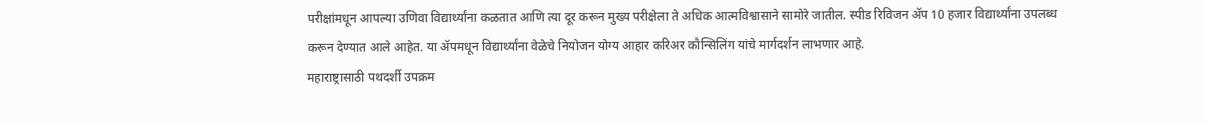परीक्षांमधून आपल्या उणिवा विद्यार्थ्यांना कळतात आणि त्या दूर करून मुख्य परीक्षेला ते अधिक आत्मविश्वासाने सामोरे जातील. स्पीड रिविजन ॲप 10 हजार विद्यार्थ्यांना उपलब्ध करून देण्यात आले आहेत. या ॲपमधून विद्यार्थ्यांना वेळेचे नियोजन योग्य आहार करिअर कौन्सिलिंग यांचे मार्गदर्शन लाभणार आहे.
महाराष्ट्रासाठी पथदर्शी उपक्रम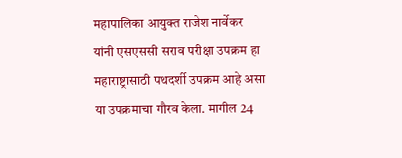महापालिका आयुक्त राजेश नार्वेकर यांनी एसएससी सराव परीक्षा उपक्रम हा महाराष्ट्रासाठी पथदर्शी उपक्रम आहे असा या उपक्रमाचा गौरव केला. मागील 24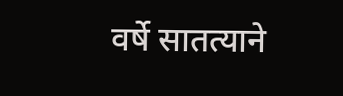वर्षे सातत्याने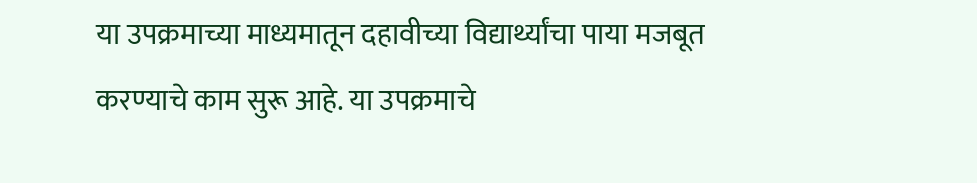या उपक्रमाच्या माध्यमातून दहावीच्या विद्यार्थ्यांचा पाया मजबूत करण्याचे काम सुरू आहे. या उपक्रमाचे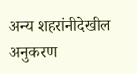अन्य शहरांनीदेखील अनुकरण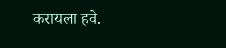करायला हवे.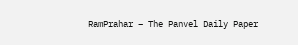RamPrahar – The Panvel Daily Paper